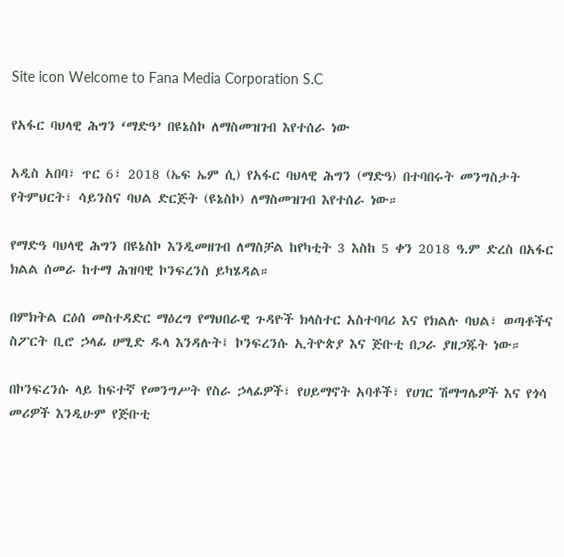Site icon Welcome to Fana Media Corporation S.C

የአፋር ባህላዊ ሕግን ‘ማድዓ’ በዩኔስኮ ለማስመዝገብ እየተሰራ ነው

አዲስ አበባ፣ ጥር 6፣ 2018 (ኤፍ ኤም ሲ) የአፋር ባህላዊ ሕግን (ማድዓ) በተባበሩት መንግስታት የትምህርት፣ ሳይንስና ባህል ድርጅት (ዩኔስኮ) ለማስመዝገብ እየተሰራ ነው።

የማድዓ ባህላዊ ሕግን በዩኔስኮ እንዲመዘገብ ለማስቻል ከየካቲት 3 እስከ 5 ቀን 2018 ዓ.ም ድረስ በአፋር ክልል ሰመራ ከተማ ሕዝባዊ ኮንፍረንስ ይካሄዳል።

በምክትል ርዕሰ መስተዳድር ማዕረግ የማህበራዊ ጉዳዮች ክላስተር አስተባባሪ እና የክልሉ ባህል፣ ወጣቶችና ስፖርት ቢሮ ኃላፊ ሀሚድ ዱላ እንዳሉት፤ ኮንፍረንሱ ኢትዮጵያ እና ጅቡቲ በጋራ ያዘጋጁት ነው።

በኮንፍረንሱ ላይ ከፍተኛ የመንግሥት የስራ ኃላፊዎች፣ የሀይማኖት አባቶች፣ የሀገር ሽማግሌዎች እና የጎሳ መሪዎች እንዲሁም የጅቡቲ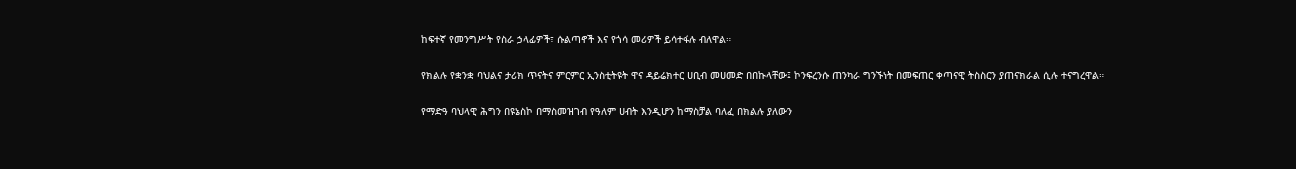ከፍተኛ የመንግሥት የስራ ኃላፊዎች፣ ሱልጣኖች እና የጎሳ መሪዎች ይሳተፋሉ ብለዋል።

የክልሉ የቋንቋ ባህልና ታሪክ ጥናትና ምርምር ኢንስቲትዩት ዋና ዳይሬክተር ሀቢብ መሀመድ በበኩላቸው፤ ኮንፍረንሱ ጠንካራ ግንኙነት በመፍጠር ቀጣናዊ ትስስርን ያጠናክራል ሲሉ ተናግረዋል።

የማድዓ ባህላዊ ሕግን በዩኔስኮ በማስመዝገብ የዓለም ሀብት እንዲሆን ከማስቻል ባለፈ በክልሉ ያለውን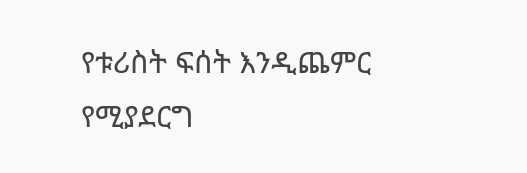የቱሪስት ፍሰት እንዲጨምር የሚያደርግ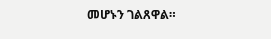መሆኑን ገልጸዋል።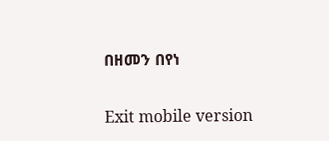በዘመን በየነ

Exit mobile version